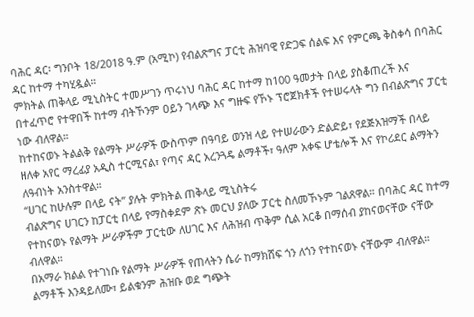ባሕር ዳር፡ ግንቦት 18/2018 ዓ.ም (አሚኮ) የብልጽግና ፓርቲ ሕዝባዊ የድጋፍ ሰልፍ እና የምርጫ ቅስቀሳ በባሕር ዳር ከተማ ተካሂዷል።
ምክትል ጠቅላይ ሚኒስትር ተመሥገን ጥሩነህ ባሕር ዳር ከተማ ከ100 ዓመታት በላይ ያስቆጠረች እና በተፈጥሮ የተዋበች ከተማ ብትኾንም ዐይን ገላጭ እና ግዙፍ የኾኑ ፕሮጀክቶች የተሠሩላት ግን በብልጽግና ፓርቲ ነው ብለዋል።
ከተከናወኑ ትልልቅ የልማት ሥራዎች ውስጥም በዓባይ ወንዝ ላይ የተሠራውን ድልድይ፣ የደጅአዝማች በላይ ዘለቀ አየር ማረፊያ አዲስ ተርሚናል፣ የጣና ዳር አረንጓዴ ልማቶች፣ ዓለም አቀፍ ሆቴሎች እና የኮሪደር ልማትን ለዓብነት አንስተዋል።
“ሀገር ከሁሉም በላይ ናት” ያሉት ምክትል ጠቅላይ ሚኒስትሩ
ብልጽግና ሀገርን ከፓርቲ በላይ የማስቀደም ጽኑ መርህ ያለው ፓርቲ ስለመኾኑም ገልጸዋል። በባሕር ዳር ከተማ የተከናወኑ የልማት ሥራዎችም ፓርቲው ለሀገር እና ለሕዝብ ጥቅም ሲል አርቆ በማሰብ ያከናወናቸው ናቸው ብለዋል።
በአማራ ክልል የተገነቡ የልማት ሥራዎች የጠላትን ሴራ ከማክሸፍ ጎን ለጎን የተከናወኑ ናቸውም ብለዋል። ልማቶች እንዳይለሙ፣ ይልቁንም ሕዝቡ ወደ ግጭት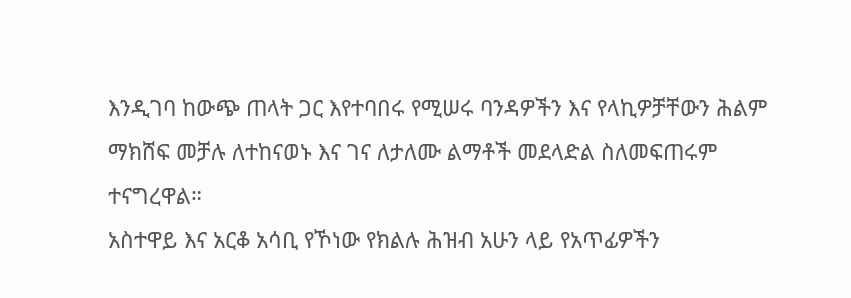እንዲገባ ከውጭ ጠላት ጋር እየተባበሩ የሚሠሩ ባንዳዎችን እና የላኪዎቻቸውን ሕልም ማክሸፍ መቻሉ ለተከናወኑ እና ገና ለታለሙ ልማቶች መደላድል ስለመፍጠሩም ተናግረዋል።
አስተዋይ እና አርቆ አሳቢ የኾነው የክልሉ ሕዝብ አሁን ላይ የአጥፊዎችን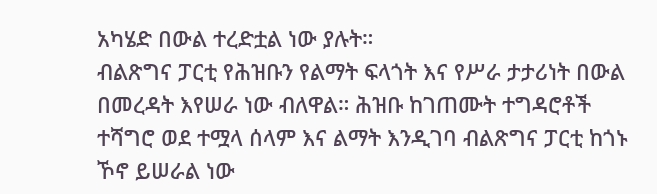አካሄድ በውል ተረድቷል ነው ያሉት።
ብልጽግና ፓርቲ የሕዝቡን የልማት ፍላጎት እና የሥራ ታታሪነት በውል በመረዳት እየሠራ ነው ብለዋል። ሕዝቡ ከገጠሙት ተግዳሮቶች ተሻግሮ ወደ ተሟላ ሰላም እና ልማት እንዲገባ ብልጽግና ፓርቲ ከጎኑ ኾኖ ይሠራል ነው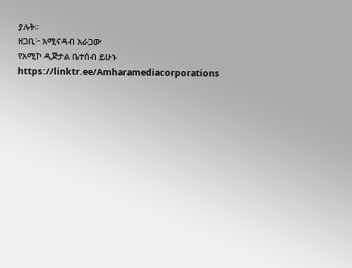ያሉት።
ዘጋቢ፦ አሚናዳብ አራጋው
የአሚኮ ዲጅታል ቤተሰብ ይሁኑ
https://linktr.ee/Amharamediacorporations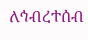ለኅብረተሰብ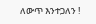ለውጥ እንተጋለን !